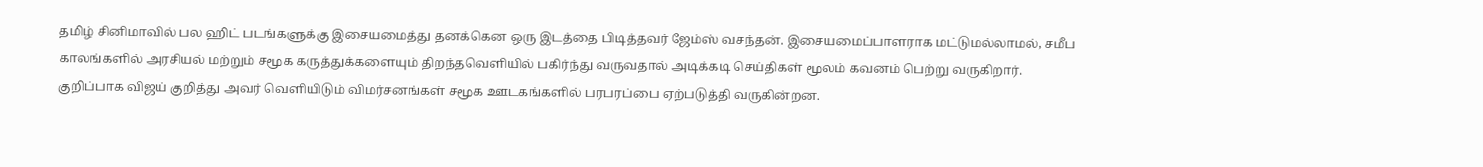தமிழ் சினிமாவில் பல ஹிட் படங்களுக்கு இசையமைத்து தனக்கென ஒரு இடத்தை பிடித்தவர் ஜேம்ஸ் வசந்தன். இசையமைப்பாளராக மட்டுமல்லாமல், சமீப காலங்களில் அரசியல் மற்றும் சமூக கருத்துக்களையும் திறந்தவெளியில் பகிர்ந்து வருவதால் அடிக்கடி செய்திகள் மூலம் கவனம் பெற்று வருகிறார். குறிப்பாக விஜய் குறித்து அவர் வெளியிடும் விமர்சனங்கள் சமூக ஊடகங்களில் பரபரப்பை ஏற்படுத்தி வருகின்றன.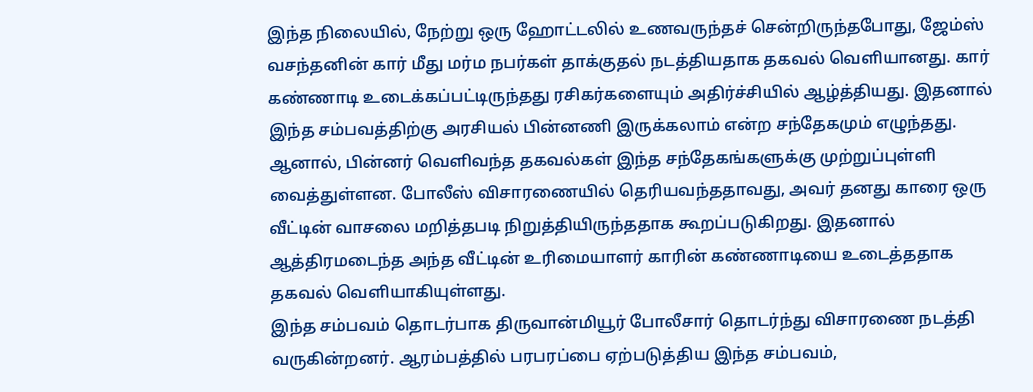இந்த நிலையில், நேற்று ஒரு ஹோட்டலில் உணவருந்தச் சென்றிருந்தபோது, ஜேம்ஸ் வசந்தனின் கார் மீது மர்ம நபர்கள் தாக்குதல் நடத்தியதாக தகவல் வெளியானது. கார் கண்ணாடி உடைக்கப்பட்டிருந்தது ரசிகர்களையும் அதிர்ச்சியில் ஆழ்த்தியது. இதனால் இந்த சம்பவத்திற்கு அரசியல் பின்னணி இருக்கலாம் என்ற சந்தேகமும் எழுந்தது.
ஆனால், பின்னர் வெளிவந்த தகவல்கள் இந்த சந்தேகங்களுக்கு முற்றுப்புள்ளி வைத்துள்ளன. போலீஸ் விசாரணையில் தெரியவந்ததாவது, அவர் தனது காரை ஒரு வீட்டின் வாசலை மறித்தபடி நிறுத்தியிருந்ததாக கூறப்படுகிறது. இதனால் ஆத்திரமடைந்த அந்த வீட்டின் உரிமையாளர் காரின் கண்ணாடியை உடைத்ததாக தகவல் வெளியாகியுள்ளது.
இந்த சம்பவம் தொடர்பாக திருவான்மியூர் போலீசார் தொடர்ந்து விசாரணை நடத்தி வருகின்றனர். ஆரம்பத்தில் பரபரப்பை ஏற்படுத்திய இந்த சம்பவம்,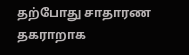தற்போது சாதாரண தகராறாக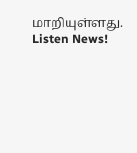மாறியுள்ளது.
Listen News!